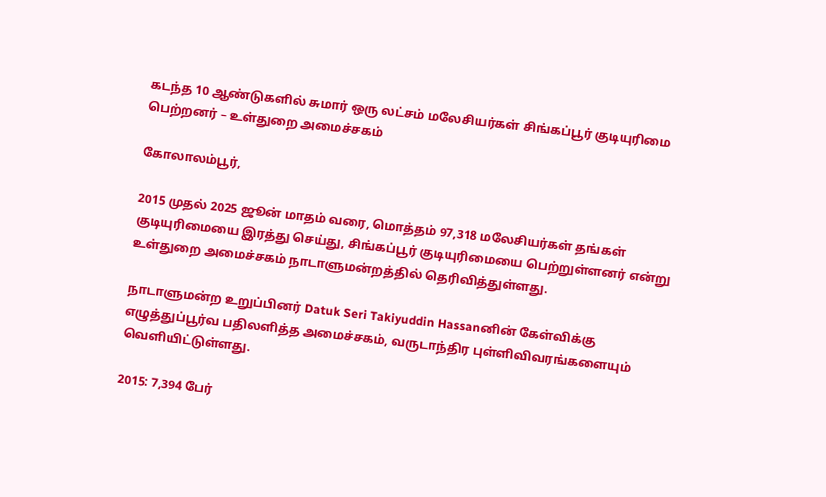கடந்த 10 ஆண்டுகளில் சுமார் ஒரு லட்சம் மலேசியர்கள் சிங்கப்பூர் குடியுரிமை பெற்றனர் – உள்துறை அமைச்சகம்

கோலாலம்பூர்,

2015 முதல் 2025 ஜூன் மாதம் வரை, மொத்தம் 97,318 மலேசியர்கள் தங்கள் குடியுரிமையை இரத்து செய்து, சிங்கப்பூர் குடியுரிமையை பெற்றுள்ளனர் என்று உள்துறை அமைச்சகம் நாடாளுமன்றத்தில் தெரிவித்துள்ளது.

நாடாளுமன்ற உறுப்பினர் Datuk Seri Takiyuddin Hassanனின் கேள்விக்கு எழுத்துப்பூர்வ பதிலளித்த அமைச்சகம், வருடாந்திர புள்ளிவிவரங்களையும் வெளியிட்டுள்ளது.

2015: 7,394 பேர்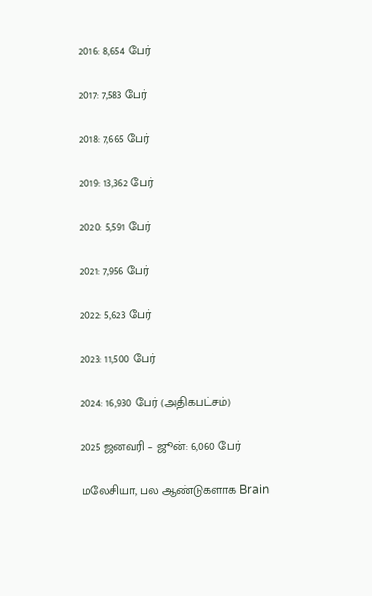2016: 8,654 பேர்

2017: 7,583 பேர்

2018: 7,665 பேர்

2019: 13,362 பேர்

2020: 5,591 பேர்

2021: 7,956 பேர்

2022: 5,623 பேர்

2023: 11,500 பேர்

2024: 16,930 பேர் (அதிகபட்சம்)

2025 ஜனவரி – ஜூன்: 6,060 பேர்

மலேசியா, பல ஆண்டுகளாக Brain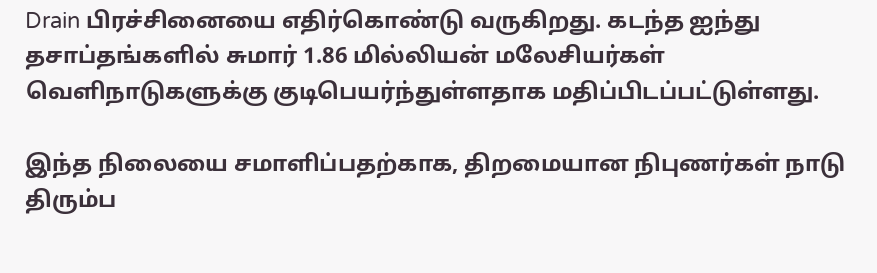Drain பிரச்சினையை எதிர்கொண்டு வருகிறது. கடந்த ஐந்து தசாப்தங்களில் சுமார் 1.86 மில்லியன் மலேசியர்கள் வெளிநாடுகளுக்கு குடிபெயர்ந்துள்ளதாக மதிப்பிடப்பட்டுள்ளது.

இந்த நிலையை சமாளிப்பதற்காக, திறமையான நிபுணர்கள் நாடு திரும்ப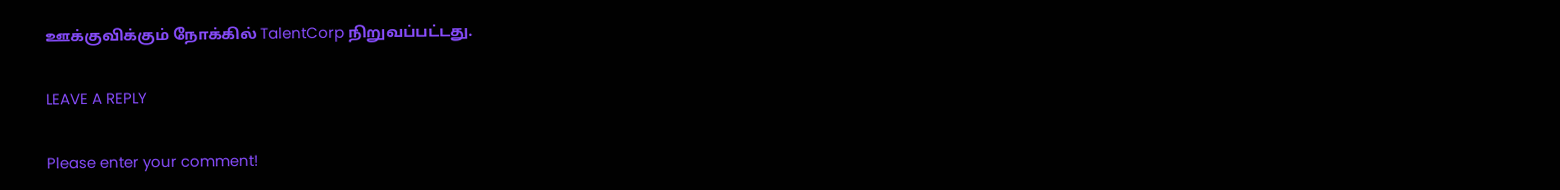ஊக்குவிக்கும் நோக்கில் TalentCorp நிறுவப்பட்டது.

LEAVE A REPLY

Please enter your comment!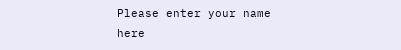Please enter your name here